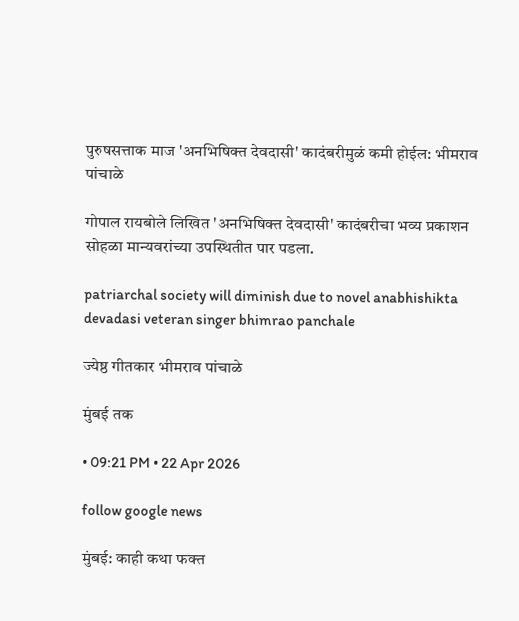पुरुषसत्ताक माज 'अनभिषिक्त देवदासी' कादंबरीमुळं कमी होईल: भीमराव पांचाळे

गोपाल रायबोले लिखित 'अनभिषिक्त देवदासी' कादंबरीचा भव्य प्रकाशन सोहळा मान्यवरांच्या उपस्थितीत पार पडला.

patriarchal society will diminish due to novel anabhishikta devadasi veteran singer bhimrao panchale

ज्येष्ठ गीतकार भीमराव पांचाळे

मुंबई तक

• 09:21 PM • 22 Apr 2026

follow google news

मुंबई: काही कथा फक्त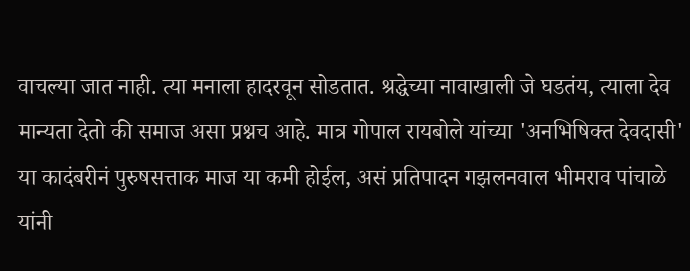वाचल्या जात नाही. त्या मनाला हादरवून सोडतात. श्रद्धेच्या नावाखाली जे घडतंय, त्याला देव मान्यता देतो की समाज असा प्रश्नच आहे. मात्र गोपाल रायबोले यांच्या 'अनभिषिक्त देवदासी' या कादंबरीनं पुरुषसत्ताक माज या कमी होईल, असं प्रतिपादन गझलनवाल भीमराव पांचाळे यांनी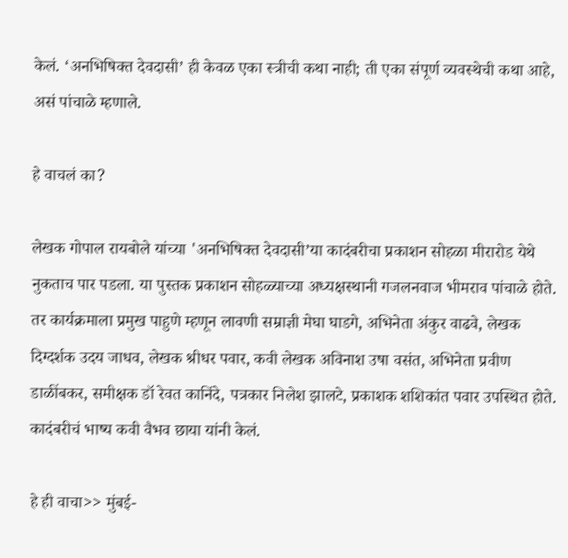केलं. ‘अनभिषिक्त देवदासी’ ही केवळ एका स्त्रीची कथा नाही; ती एका संपूर्ण व्यवस्थेची कथा आहे, असं पांचाळे म्हणाले.

हे वाचलं का?

लेखक गोपाल रायबोले यांच्या 'अनभिषिक्त देवदासी’या कादंबरीचा प्रकाशन सोहळा मीरारोड येथे नुकताच पार पडला. या पुस्तक प्रकाशन सोहळ्याच्या अध्यक्षस्थानी गजलनवाज भीमराव पांचाळे होते. तर कार्यक्रमाला प्रमुख पाहुणे म्हणून लावणी सम्राज्ञी मेघा घाडगे, अभिनेता अंकुर वाढवे, लेखक दिग्दर्शक उदय जाधव, लेखक श्रीधर पवार, कवी लेखक अविनाश उषा वसंत, अभिनेता प्रवीण डाळींबकर, समीक्षक डॉ रेवत कानिंदे, पत्रकार निलेश झालटे, प्रकाशक शशिकांत पवार उपस्थित होते. कादंबरीचं भाष्य कवी वैभव छाया यांनी केलं.

हे ही वाचा>> मुंबई-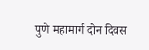पुणे महामार्ग दोन दिवस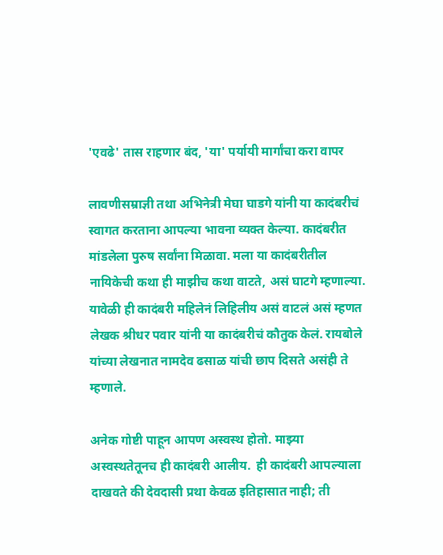'एवढे' तास राहणार बंद, 'या' पर्यायी मार्गांचा करा वापर

लावणीसम्राज्ञी तथा अभिनेत्री मेघा घाडगे यांनी या कादंबरीचं स्वागत करताना आपल्या भावना व्यक्त केल्या. कादंबरीत मांडलेला पुरुष सर्वांना मिळावा. मला या कादंबरीतील नायिकेची कथा ही माझीच कथा वाटते, असं घाटगे म्हणाल्या. यावेळी ही कादंबरी महिलेनं लिहिलीय असं वाटलं असं म्हणत लेखक श्रीधर पवार यांनी या कादंबरीचं कौतुक केलं. रायबोले यांच्या लेखनात नामदेव ढसाळ यांची छाप दिसते असंही ते म्हणाले.

अनेक गोष्टी पाहून आपण अस्वस्थ होतो. माझ्या अस्वस्थतेतूनच ही कादंबरी आलीय.  ही कादंबरी आपल्याला दाखवते की देवदासी प्रथा केवळ इतिहासात नाही; ती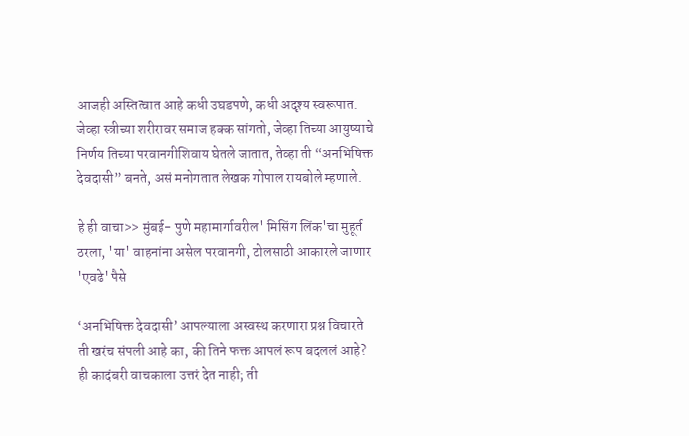आजही अस्तित्वात आहे कधी उघडपणे, कधी अदृश्य स्वरूपात. जेव्हा स्त्रीच्या शरीरावर समाज हक्क सांगतो, जेव्हा तिच्या आयुष्याचे निर्णय तिच्या परवानगीशिवाय घेतले जातात, तेव्हा ती “अनभिषिक्त देवदासी” बनते, असं मनोगतात लेखक गोपाल रायबोले म्हणाले.

हे ही वाचा>> मुंबई- पुणे महामार्गावरील' मिसिंग लिंक'चा मुहूर्त ठरला, 'या' वाहनांना असेल परवानगी, टोलसाठी आकारले जाणार 'एवढे' पैसे

‘अनभिषिक्त देवदासी’ आपल्याला अस्वस्थ करणारा प्रश्न विचारते ती खरंच संपली आहे का, की तिने फक्त आपलं रूप बदललं आहे? ही कादंबरी वाचकाला उत्तरं देत नाही; ती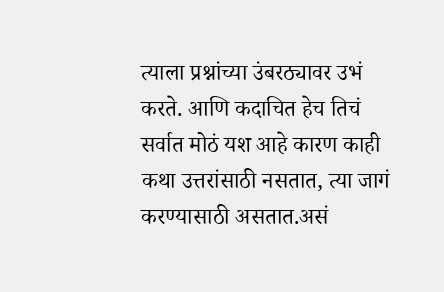त्याला प्रश्नांच्या उंबरठ्यावर उभं करते. आणि कदाचित हेच तिचं सर्वात मोठं यश आहे कारण काही कथा उत्तरांसाठी नसतात, त्या जागं करण्यासाठी असतात.असं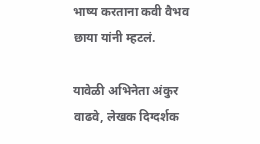भाष्य करताना कवी वैभव छाया यांनी म्हटलं.

यावेळी अभिनेता अंकुर वाढवे, लेखक दिग्दर्शक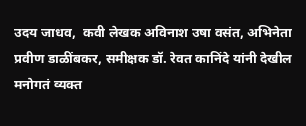उदय जाधव,  कवी लेखक अविनाश उषा वसंत, अभिनेता प्रवीण डाळींबकर, समीक्षक डॉ. रेवत कानिंदे यांनी देखील मनोगतं व्यक्त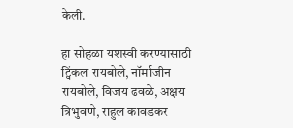केली.

हा सोहळा यशस्वी करण्यासाठी ट्विंकल रायबोले, नॉर्माजीन रायबोले, विजय ढवळे, अक्षय त्रिभुवणे, राहुल कावडकर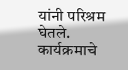यांनी परिश्रम घेतले. कार्यक्रमाचे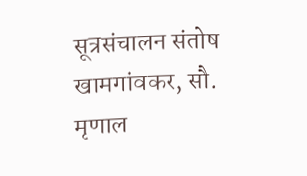सूत्रसंचालन संतोष खामगांवकर, सौ. मृणाल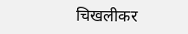चिखलीकर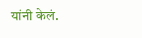यांनी केलं.